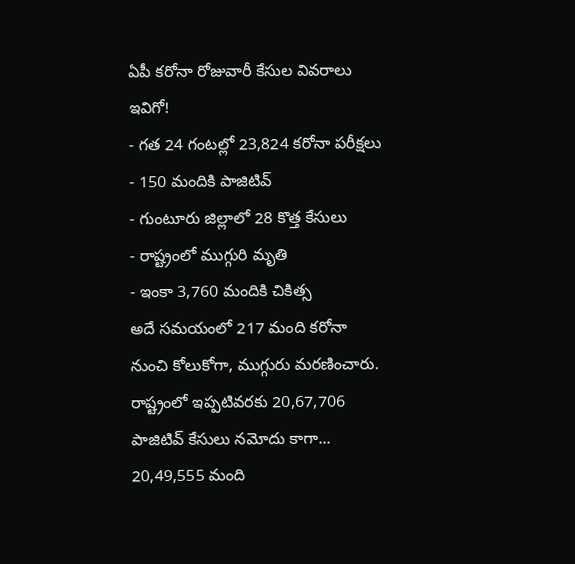ఏపీ కరోనా రోజువారీ కేసుల వివరాలు ఇవిగో!
- గత 24 గంటల్లో 23,824 కరోనా పరీక్షలు
- 150 మందికి పాజిటివ్
- గుంటూరు జిల్లాలో 28 కొత్త కేసులు
- రాష్ట్రంలో ముగ్గురి మృతి
- ఇంకా 3,760 మందికి చికిత్స
అదే సమయంలో 217 మంది కరోనా నుంచి కోలుకోగా, ముగ్గురు మరణించారు. రాష్ట్రంలో ఇప్పటివరకు 20,67,706 పాజిటివ్ కేసులు నమోదు కాగా... 20,49,555 మంది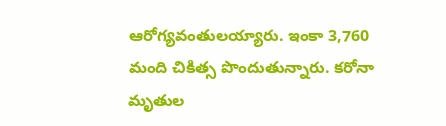ఆరోగ్యవంతులయ్యారు. ఇంకా 3,760 మంది చికిత్స పొందుతున్నారు. కరోనా మృతుల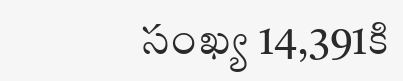సంఖ్య 14,391కి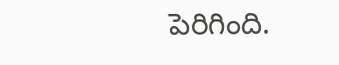పెరిగింది.